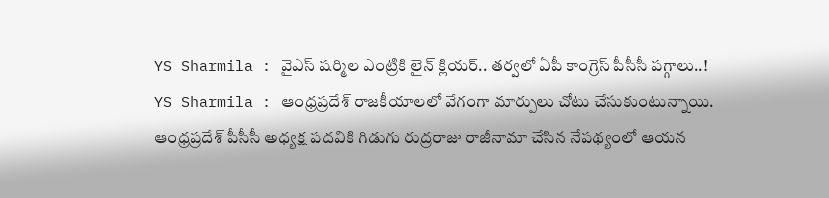YS Sharmila : వైఎస్ షర్మిల ఎంట్రికి లైన్ క్లియర్.. తర్వలో ఏపీ కాంగ్రెస్ పీసీసీ పగ్గాలు..!
YS Sharmila : ఆంధ్రప్రదేశ్ రాజకీయాలలో వేగంగా మార్పులు చోటు చేసుకుంటున్నాయి. ఆంధ్రప్రదేశ్ పీసీసీ అధ్యక్ష పదవికి గిడుగు రుద్రరాజు రాజీనామా చేసిన నేపథ్యంలో ఆయన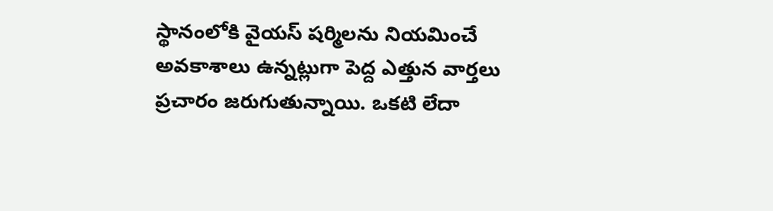స్థానంలోకి వైయస్ షర్మిలను నియమించే అవకాశాలు ఉన్నట్లుగా పెద్ద ఎత్తున వార్తలు ప్రచారం జరుగుతున్నాయి. ఒకటి లేదా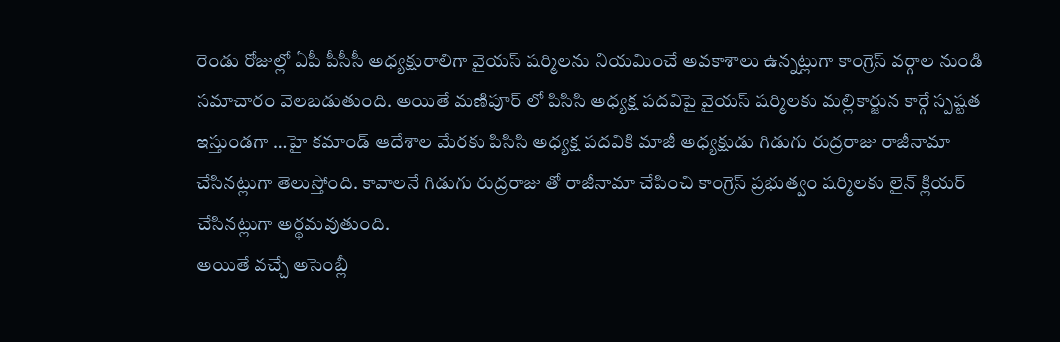రెండు రోజుల్లో ఏపీ పీసీసీ అధ్యక్షురాలిగా వైయస్ షర్మిలను నియమించే అవకాశాలు ఉన్నట్లుగా కాంగ్రెస్ వర్గాల నుండి సమాచారం వెలబడుతుంది. అయితే మణిపూర్ లో పిసిసి అధ్యక్ష పదవిపై వైయస్ షర్మిలకు మల్లికార్జున కార్గే స్పష్టత ఇస్తుండగా …హై కమాండ్ ఆదేశాల మేరకు పిసిసి అధ్యక్ష పదవికి మాజీ అధ్యక్షుడు గిడుగు రుద్రరాజు రాజీనామా చేసినట్లుగా తెలుస్తోంది. కావాలనే గిడుగు రుద్రరాజు తో రాజీనామా చేపించి కాంగ్రెస్ ప్రభుత్వం షర్మిలకు లైన్ క్లియర్ చేసినట్లుగా అర్థమవుతుంది.
అయితే వచ్చే అసెంబ్లీ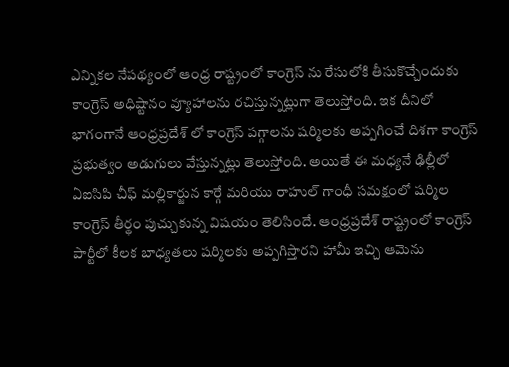ఎన్నికల నేపథ్యంలో ఆంధ్ర రాష్ట్రంలో కాంగ్రెస్ ను రేసులోకి తీసుకొచ్చేందుకు కాంగ్రెస్ అధిష్టానం వ్యూహాలను రచిస్తున్నట్లుగా తెలుస్తోంది. ఇక దీనిలో భాగంగానే ఆంధ్రప్రదేశ్ లో కాంగ్రెస్ పగ్గాలను షర్మిలకు అప్పగించే దిశగా కాంగ్రెస్ ప్రభుత్వం అడుగులు వేస్తున్నట్లు తెలుస్తోంది. అయితే ఈ మధ్యనే ఢిల్లీలో ఏఐసిపి చీఫ్ మల్లికార్జున కార్గే మరియు రాహుల్ గాంధీ సమక్షంలో షర్మిల కాంగ్రెస్ తీర్థం పుచ్చుకున్న విషయం తెలిసిందే. ఆంధ్రప్రదేశ్ రాష్ట్రంలో కాంగ్రెస్ పార్టీలో కీలక బాధ్యతలు షర్మిలకు అప్పగిస్తారని హామీ ఇచ్చి ఆమెను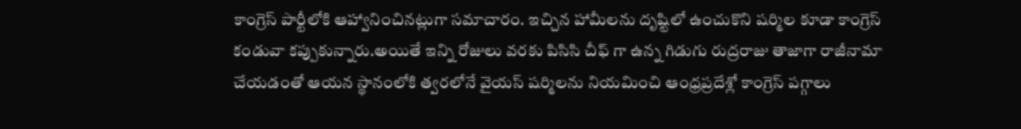కాంగ్రెస్ పార్టీలోకి ఆహ్వానించినట్లుగా సమాచారం. ఇచ్చిన హామీలను దృష్టిలో ఉంచుకొని షర్మిల కూడా కాంగ్రెస్ కండువా కప్పుకున్నారు.అయితే ఇన్ని రోజులు వరకు పిసిసి చీఫ్ గా ఉన్న గిడుగు రుద్రరాజు తాజాగా రాజీనామా చేయడంతో ఆయన స్థానంలోకి త్వరలోనే వైయస్ షర్మిలను నియమించి ఆంధ్రప్రదేశ్లో కాంగ్రెస్ పగ్గాలు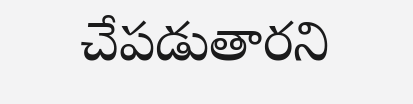చేపడుతారని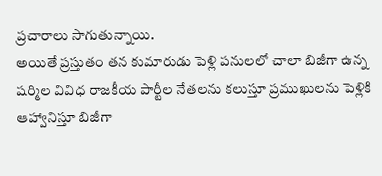ప్రచారాలు సాగుతున్నాయి.
అయితే ప్రస్తుతం తన కుమారుడు పెళ్లి పనులలో చాలా బిజీగా ఉన్న షర్మిల వివిధ రాజకీయ పార్టీల నేతలను కలుస్తూ ప్రముఖులను పెళ్లికి ఆహ్వానిస్తూ బిజీగా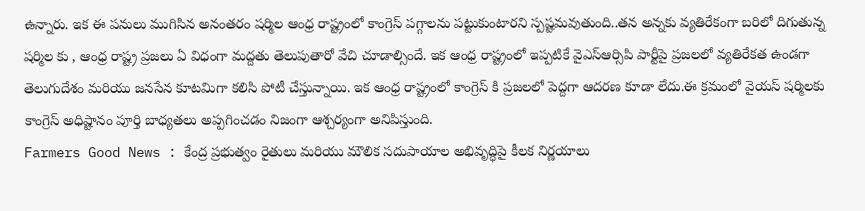ఉన్నారు. ఇక ఈ పనులు ముగిసిన అనంతరం షర్మిల ఆంధ్ర రాష్ట్రంలో కాంగ్రెస్ పగ్గాలను పట్టుకుంటారని స్పష్టమవుతుంది..తన అన్నకు వ్యతిరేకంగా బరిలో దిగుతున్న షర్మిల కు , ఆంధ్ర రాష్ట్ర ప్రజలు ఏ విధంగా మద్దతు తెలుపుతారో వేచి చూడాల్సిందే. ఇక ఆంధ్ర రాష్ట్రంలో ఇప్పటికే వైఎస్ఆర్సిపి పార్టీపై ప్రజలలో వ్యతిరేకత ఉండగా తెలుగుదేశం మరియు జనసేన కూటమిగా కలిసి పోటీ చేస్తున్నాయి. ఇక ఆంధ్ర రాష్ట్రంలో కాంగ్రెస్ కి ప్రజలలో పెద్దగా ఆదరణ కూడా లేదు.ఈ క్రమంలో వైయస్ షర్మిలకు కాంగ్రెస్ అధిష్టానం పూర్తి బాధ్యతలు అప్పగించడం నిజంగా ఆశ్చర్యంగా అనిపిస్తుంది.
Farmers Good News : కేంద్ర ప్రభుత్వం రైతులు మరియు మౌలిక సదుపాయాల అభివృద్ధిపై కీలక నిర్ణయాలు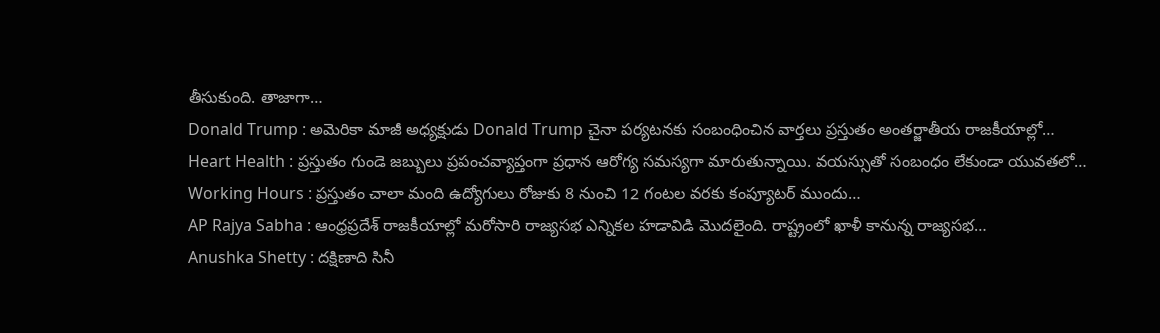తీసుకుంది. తాజాగా…
Donald Trump : అమెరికా మాజీ అధ్యక్షుడు Donald Trump చైనా పర్యటనకు సంబంధించిన వార్తలు ప్రస్తుతం అంతర్జాతీయ రాజకీయాల్లో…
Heart Health : ప్రస్తుతం గుండె జబ్బులు ప్రపంచవ్యాప్తంగా ప్రధాన ఆరోగ్య సమస్యగా మారుతున్నాయి. వయస్సుతో సంబంధం లేకుండా యువతలో…
Working Hours : ప్రస్తుతం చాలా మంది ఉద్యోగులు రోజుకు 8 నుంచి 12 గంటల వరకు కంప్యూటర్ ముందు…
AP Rajya Sabha : ఆంధ్రప్రదేశ్ రాజకీయాల్లో మరోసారి రాజ్యసభ ఎన్నికల హడావిడి మొదలైంది. రాష్ట్రంలో ఖాళీ కానున్న రాజ్యసభ…
Anushka Shetty : దక్షిణాది సినీ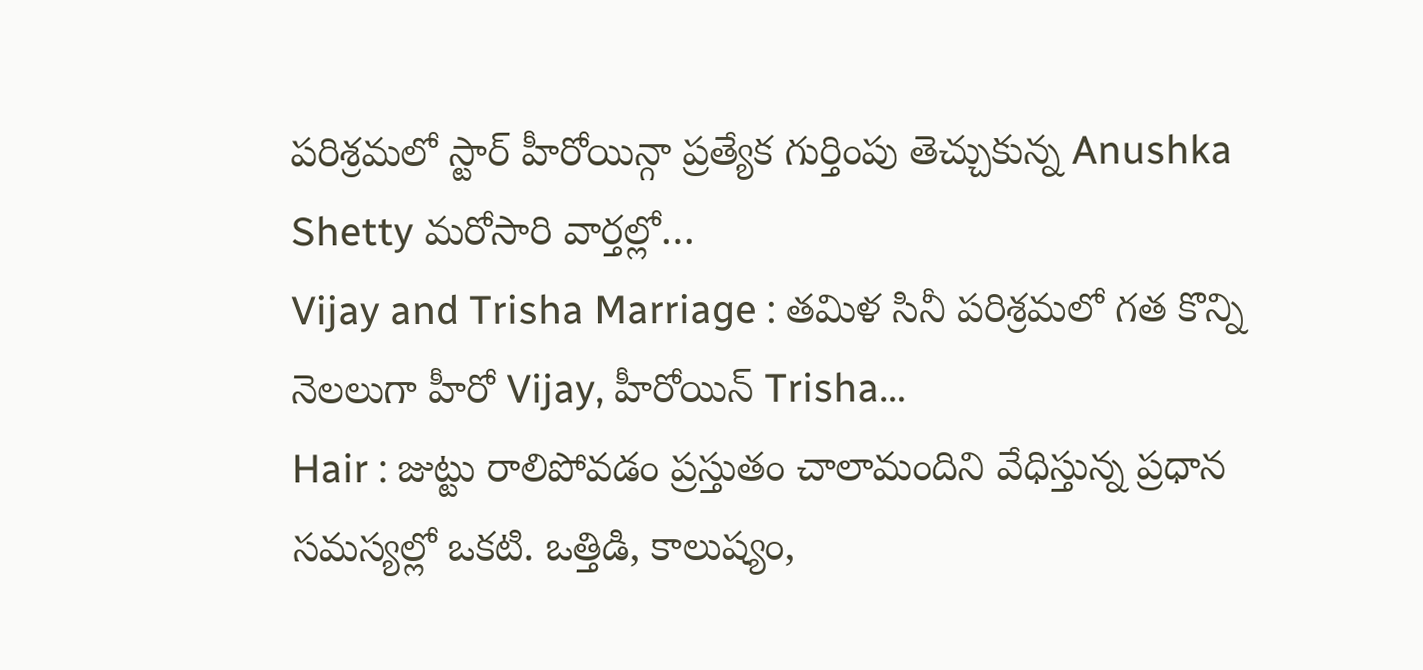పరిశ్రమలో స్టార్ హీరోయిన్గా ప్రత్యేక గుర్తింపు తెచ్చుకున్న Anushka Shetty మరోసారి వార్తల్లో…
Vijay and Trisha Marriage : తమిళ సినీ పరిశ్రమలో గత కొన్ని నెలలుగా హీరో Vijay, హీరోయిన్ Trisha…
Hair : జుట్టు రాలిపోవడం ప్రస్తుతం చాలామందిని వేధిస్తున్న ప్రధాన సమస్యల్లో ఒకటి. ఒత్తిడి, కాలుష్యం,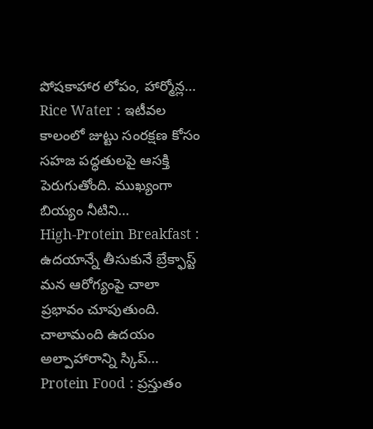పోషకాహార లోపం, హార్మోన్ల…
Rice Water : ఇటీవల కాలంలో జుట్టు సంరక్షణ కోసం సహజ పద్ధతులపై ఆసక్తి పెరుగుతోంది. ముఖ్యంగా బియ్యం నీటిని…
High-Protein Breakfast : ఉదయాన్నే తీసుకునే బ్రేక్ఫాస్ట్ మన ఆరోగ్యంపై చాలా ప్రభావం చూపుతుంది. చాలామంది ఉదయం అల్పాహారాన్ని స్కిప్…
Protein Food : ప్రస్తుతం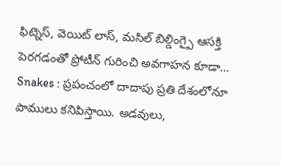ఫిట్నెస్, వెయిట్ లాస్, మసిల్ బిల్డింగ్పై ఆసక్తి పెరగడంతో ప్రోటీన్ గురించి అవగాహన కూడా…
Snakes : ప్రపంచంలో దాదాపు ప్రతి దేశంలోనూ పాములు కనిపిస్తాయి. అడవులు,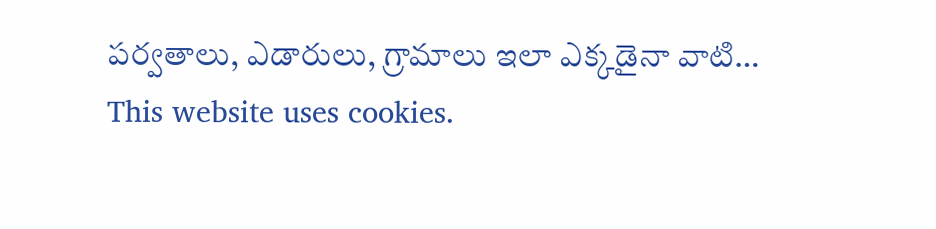పర్వతాలు, ఎడారులు, గ్రామాలు ఇలా ఎక్కడైనా వాటి…
This website uses cookies.